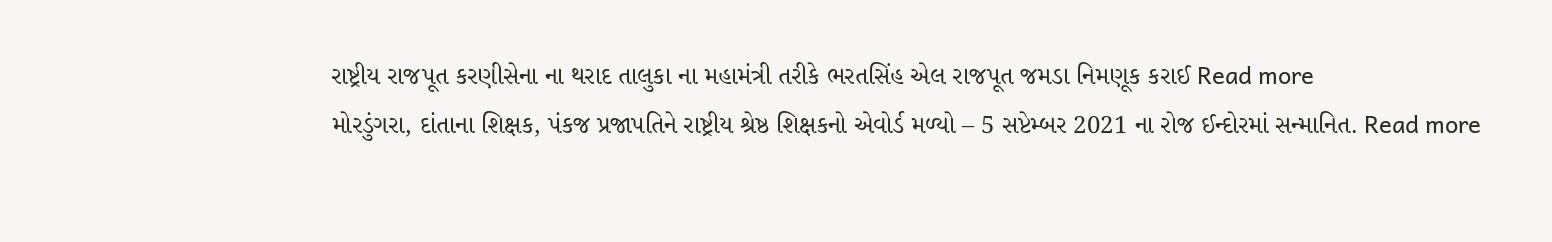રાષ્ટ્રીય રાજપૂત કરણીસેના ના થરાદ તાલુકા ના મહામંત્રી તરીકે ભરતસિંહ એલ રાજપૂત જમડા નિમણૂક કરાઈ Read more
મોરડુંગરા, દાંતાના શિક્ષક, પંકજ પ્રજાપતિને રાષ્ટ્રીય શ્રેષ્ઠ શિક્ષકનો એવોર્ડ મળ્યો – 5 સપ્ટેમ્બર 2021 ના રોજ ઈન્દોરમાં સન્માનિત. Read more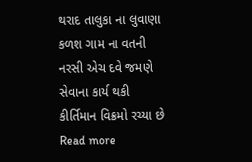થરાદ તાલુકા ના લુવાણા કળશ ગામ ના વતની નરસી એચ દવે જમણે સેવાના કાર્ય થકી કીર્તિમાન વિક્રમો રચ્યા છે Read more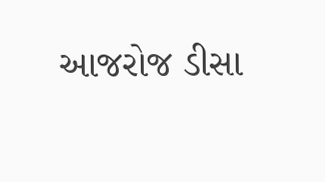આજરોજ ડીસા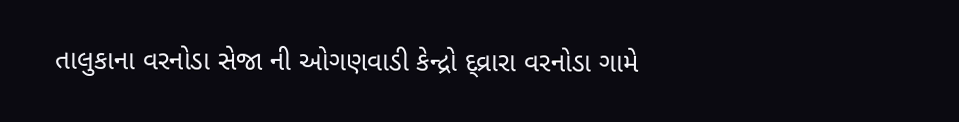તાલુકાના વરનોડા સેજા ની ઓગણવાડી કેન્દ્રો દ્વ્રારા વરનોડા ગામે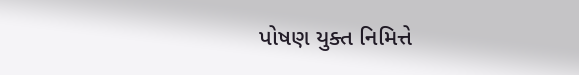પોષણ યુક્ત નિમિત્તે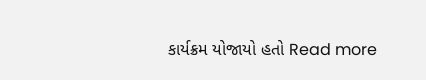કાર્યક્રમ યોજાયો હતો Read more